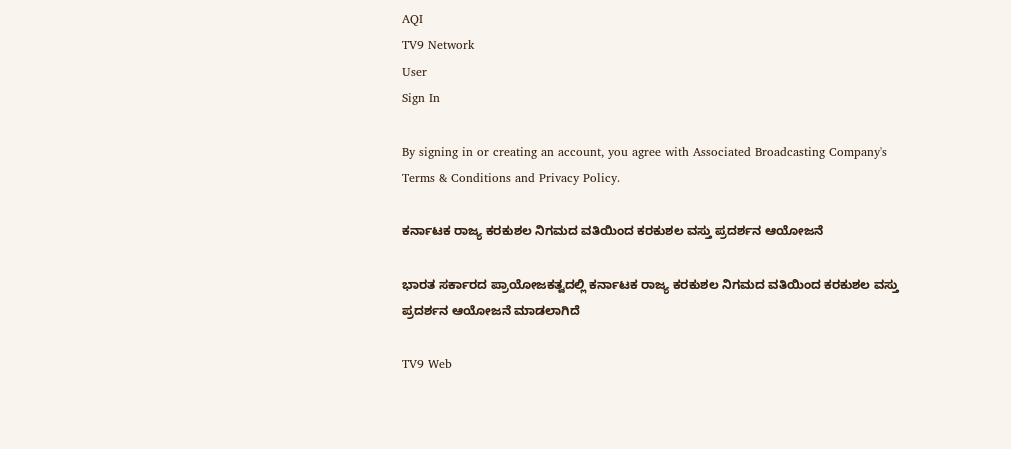AQI
TV9 Network
User
Sign In

By signing in or creating an account, you agree with Associated Broadcasting Company's Terms & Conditions and Privacy Policy.

ಕರ್ನಾಟಕ ರಾಜ್ಯ ಕರಕುಶಲ ನಿಗಮದ ವತಿಯಿಂದ ಕರಕುಶಲ ವಸ್ತು ಪ್ರದರ್ಶನ ಆಯೋಜನೆ

ಭಾರತ ಸರ್ಕಾರದ ಪ್ರಾಯೋಜಕತ್ವದಲ್ಲಿ ಕರ್ನಾಟಕ ರಾಜ್ಯ ಕರಕುಶಲ ನಿಗಮದ ವತಿಯಿಂದ ಕರಕುಶಲ ವಸ್ತು ಪ್ರದರ್ಶನ ಆಯೋಜನೆ ಮಾಡಲಾಗಿದೆ

TV9 Web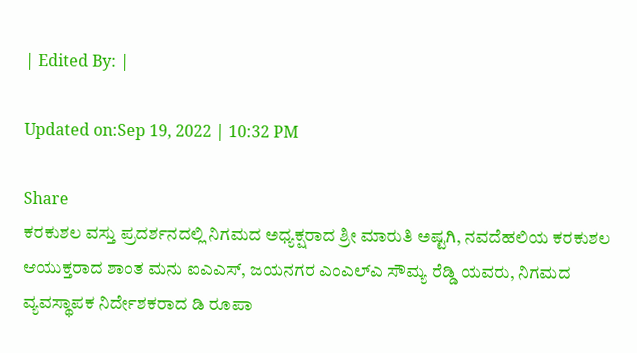| Edited By: |

Updated on:Sep 19, 2022 | 10:32 PM

Share
ಕರಕುಶಲ ವಸ್ತು ಪ್ರದರ್ಶನದಲ್ಲಿ ನಿಗಮದ ಅಧ್ಯಕ್ಷರಾದ ಶ್ರೀ ಮಾರುತಿ ಅಷ್ಟಗಿ, ನವದೆಹಲಿಯ ಕರಕುಶಲ ಆಯುಕ್ತರಾದ ಶಾಂತ ಮನು ಐಎಎಸ್, ಜಯನಗರ ಎಂಎಲ್ಎ ಸೌಮ್ಯ ರೆಡ್ಡಿ ಯವರು, ನಿಗಮದ ವ್ಯವಸ್ಥಾಪಕ ನಿರ್ದೇಶಕರಾದ ಡಿ ರೂಪಾ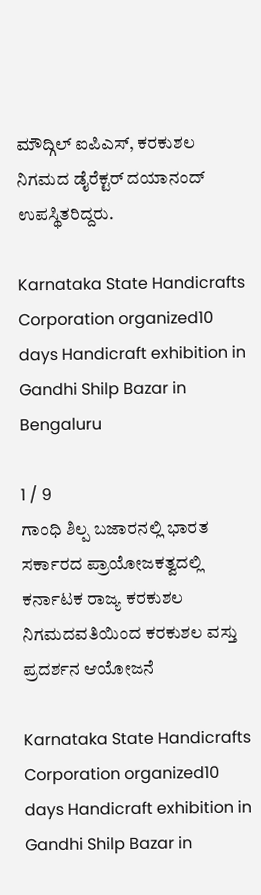ಮೌದ್ಗಿಲ್ ಐಪಿಎಸ್, ಕರಕುಶಲ ನಿಗಮದ ಡೈರೆಕ್ಟರ್ ದಯಾನಂದ್ ಉಪಸ್ಥಿತರಿದ್ದರು.

Karnataka State Handicrafts Corporation organized10 days Handicraft exhibition in Gandhi Shilp Bazar in Bengaluru

1 / 9
ಗಾಂಧಿ ಶಿಲ್ಪ ಬಜಾರನಲ್ಲಿ ಭಾರತ ಸರ್ಕಾರದ ಪ್ರಾಯೋಜಕತ್ವದಲ್ಲಿ ಕರ್ನಾಟಕ ರಾಜ್ಯ ಕರಕುಶಲ ನಿಗಮದವತಿಯಿಂದ ಕರಕುಶಲ ವಸ್ತು ಪ್ರದರ್ಶನ ಆಯೋಜನೆ

Karnataka State Handicrafts Corporation organized10 days Handicraft exhibition in Gandhi Shilp Bazar in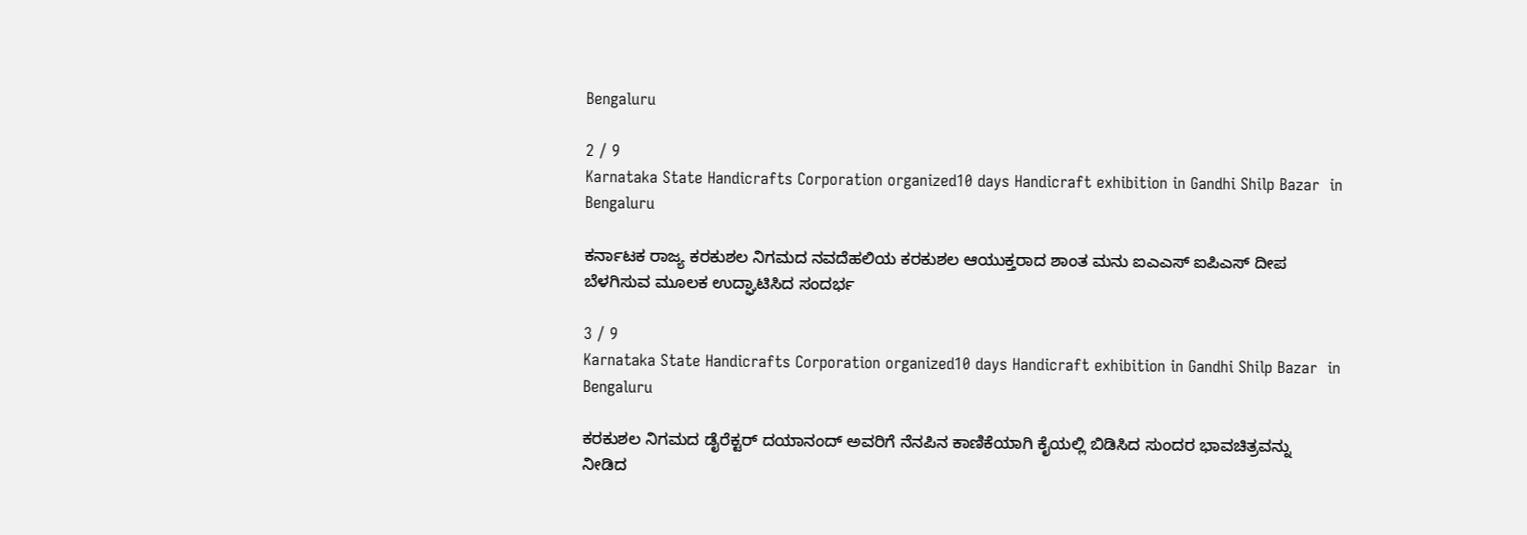Bengaluru

2 / 9
Karnataka State Handicrafts Corporation organized10 days Handicraft exhibition in Gandhi Shilp Bazar  in Bengaluru

ಕರ್ನಾಟಕ ರಾಜ್ಯ ಕರಕುಶಲ ನಿಗಮದ ನವದೆಹಲಿಯ ಕರಕುಶಲ ಆಯುಕ್ತರಾದ ಶಾಂತ ಮನು ಐಎಎಸ್ ಐಪಿಎಸ್ ದೀಪ ಬೆಳಗಿಸುವ ಮೂಲಕ ಉದ್ಘಾಟಿಸಿದ ಸಂದರ್ಭ

3 / 9
Karnataka State Handicrafts Corporation organized10 days Handicraft exhibition in Gandhi Shilp Bazar  in Bengaluru

ಕರಕುಶಲ ನಿಗಮದ ಡೈರೆಕ್ಟರ್ ದಯಾನಂದ್ ಅವರಿಗೆ ನೆನಪಿನ ಕಾಣಿಕೆಯಾಗಿ ಕೈಯಲ್ಲಿ ಬಿಡಿಸಿದ ಸುಂದರ ಭಾವಚಿತ್ರವನ್ನು ನೀಡಿದ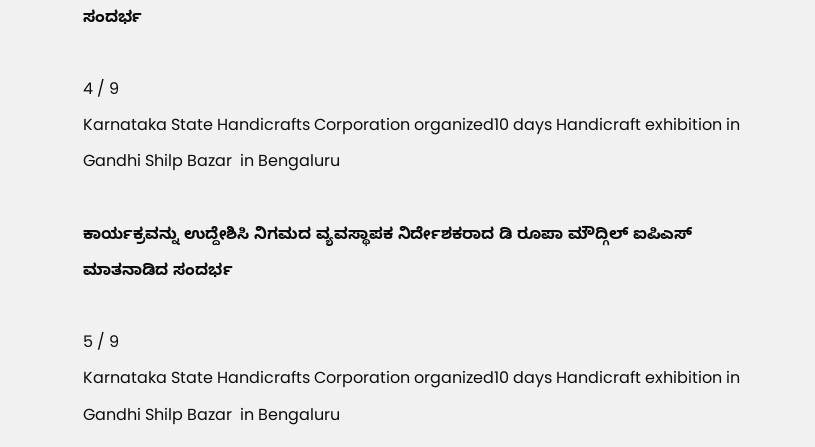ಸಂದರ್ಭ

4 / 9
Karnataka State Handicrafts Corporation organized10 days Handicraft exhibition in Gandhi Shilp Bazar  in Bengaluru

ಕಾರ್ಯಕ್ರವನ್ನು ಉದ್ದೇಶಿಸಿ ನಿಗಮದ ವ್ಯವಸ್ಥಾಪಕ ನಿರ್ದೇಶಕರಾದ ಡಿ ರೂಪಾ ಮೌದ್ಗಿಲ್ ಐಪಿಎಸ್ ಮಾತನಾಡಿದ ಸಂದರ್ಭ

5 / 9
Karnataka State Handicrafts Corporation organized10 days Handicraft exhibition in Gandhi Shilp Bazar  in Bengaluru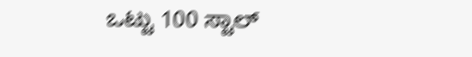ಒಟ್ಟು 100 ಸ್ಟಾಲ್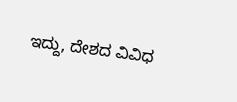ಇದ್ದು, ದೇಶದ ವಿವಿಧ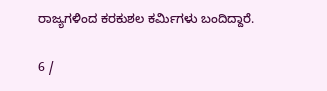ರಾಜ್ಯಗಳಿಂದ ಕರಕುಶಲ ಕರ್ಮಿಗಳು ಬಂದಿದ್ದಾರೆ.

6 /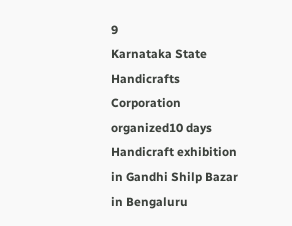9
Karnataka State Handicrafts Corporation organized10 days Handicraft exhibition in Gandhi Shilp Bazar  in Bengaluru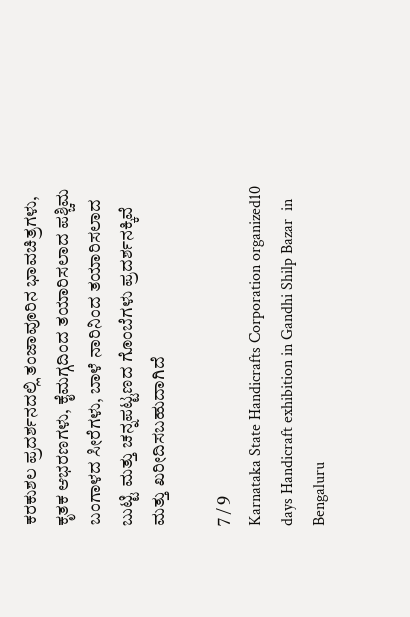ಕರಕುಶಲ ಪ್ರದರ್ಶನದಲ್ಲಿ ತಂಜಾವೂರಿನ ಭಾವಚಿತ್ರಗಳು, ಕೃತಕ ಆಭರಣಗಳು, ಕೈಮಗ್ಗದಿಂದ ತಯಾರಿಸಲಾದ ಪಶ್ಚಿಮ ಬಂಗಾಳದ ಸೀರೆಗಳು, ಬಾಳೆ ನಾರಿನಿಂದ ತಯಾರಿಸಲಾದ ಬುಟ್ಟಿ ಮತ್ತು ಚನ್ನಪಟ್ಟಣದ ಗೊಂಬೆಗಳು ಪ್ರದರ್ಶನಕ್ಕಿವೆ ಮತ್ತು ಖರೀದಿಸಬಹುದಾಗಿದೆ

7 / 9
Karnataka State Handicrafts Corporation organized10 days Handicraft exhibition in Gandhi Shilp Bazar  in Bengaluru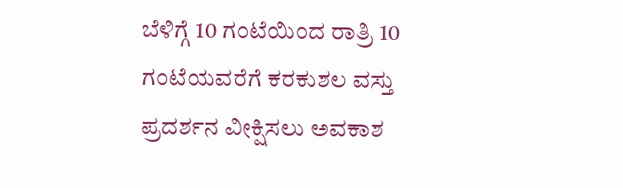ಬೆಳಿಗ್ಗೆ 10 ಗಂಟೆಯಿಂದ ರಾತ್ರಿ 10 ಗಂಟೆಯವರೆಗೆ ಕರಕುಶಲ ವಸ್ತು ಪ್ರದರ್ಶನ ವೀಕ್ಷಿಸಲು ಅವಕಾಶ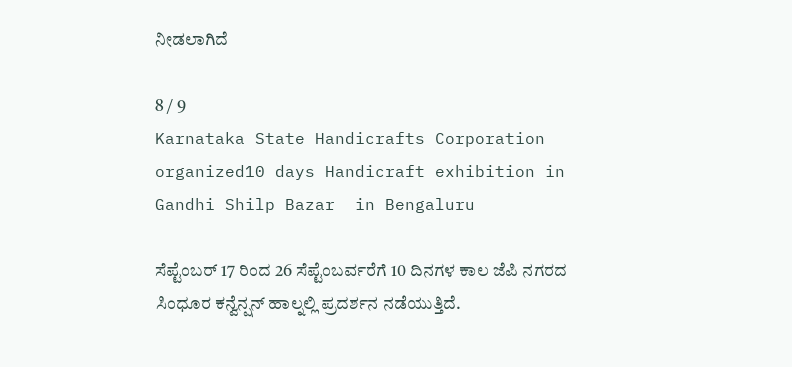ನೀಡಲಾಗಿದೆ

8 / 9
Karnataka State Handicrafts Corporation organized10 days Handicraft exhibition in Gandhi Shilp Bazar  in Bengaluru

ಸೆಪ್ಟೆಂಬರ್ 17 ರಿಂದ 26 ಸೆಪ್ಟೆಂಬರ್ವರೆಗೆ 10 ದಿನಗಳ ಕಾಲ ಜೆಪಿ ನಗರದ ಸಿಂಧೂರ ಕನ್ವೆನ್ಷನ್ ಹಾಲ್ನಲ್ಲಿ ಪ್ರದರ್ಶನ ನಡೆಯುತ್ತಿದೆ.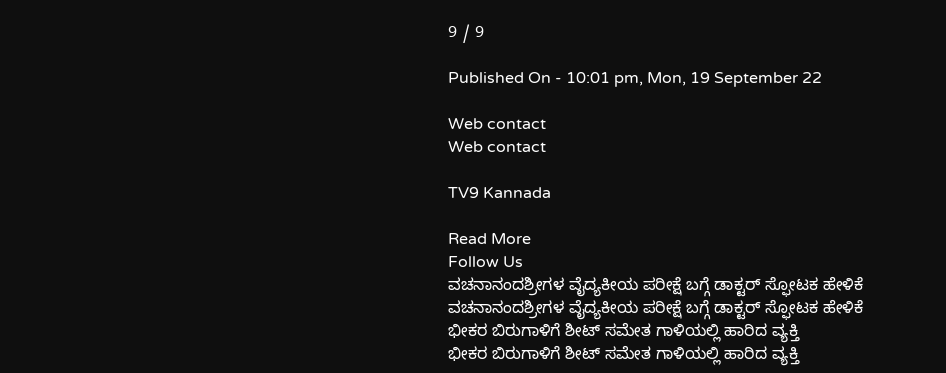9 / 9

Published On - 10:01 pm, Mon, 19 September 22

Web contact
Web contact

TV9 Kannada

Read More
Follow Us
ವಚನಾನಂದಶ್ರೀಗಳ ವೈದ್ಯಕೀಯ ಪರೀಕ್ಷೆ ಬಗ್ಗೆ ಡಾಕ್ಟರ್ ಸ್ಫೋಟಕ ಹೇಳಿಕೆ
ವಚನಾನಂದಶ್ರೀಗಳ ವೈದ್ಯಕೀಯ ಪರೀಕ್ಷೆ ಬಗ್ಗೆ ಡಾಕ್ಟರ್ ಸ್ಫೋಟಕ ಹೇಳಿಕೆ
ಭೀಕರ ಬಿರುಗಾಳಿಗೆ ಶೀಟ್ ಸಮೇತ ಗಾಳಿಯಲ್ಲಿ ಹಾರಿದ ವ್ಯಕ್ತಿ
ಭೀಕರ ಬಿರುಗಾಳಿಗೆ ಶೀಟ್ ಸಮೇತ ಗಾಳಿಯಲ್ಲಿ ಹಾರಿದ ವ್ಯಕ್ತಿ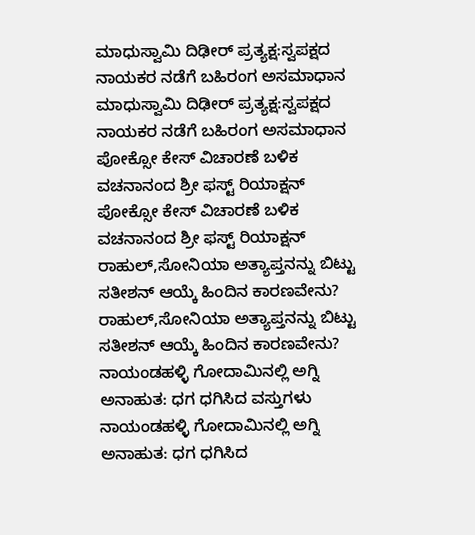ಮಾಧುಸ್ವಾಮಿ ದಿಢೀರ್ ಪ್ರತ್ಯಕ್ಷ:ಸ್ವಪಕ್ಷದ ನಾಯಕರ ನಡೆಗೆ ಬಹಿರಂಗ ಅಸಮಾಧಾನ
ಮಾಧುಸ್ವಾಮಿ ದಿಢೀರ್ ಪ್ರತ್ಯಕ್ಷ:ಸ್ವಪಕ್ಷದ ನಾಯಕರ ನಡೆಗೆ ಬಹಿರಂಗ ಅಸಮಾಧಾನ
ಪೋಕ್ಸೋ ಕೇಸ್ ವಿಚಾರಣೆ ಬಳಿಕ ವಚನಾನಂದ ಶ್ರೀ ಫಸ್ಟ್ ರಿಯಾಕ್ಷನ್
ಪೋಕ್ಸೋ ಕೇಸ್ ವಿಚಾರಣೆ ಬಳಿಕ ವಚನಾನಂದ ಶ್ರೀ ಫಸ್ಟ್ ರಿಯಾಕ್ಷನ್
ರಾಹುಲ್,ಸೋನಿಯಾ ಅತ್ಯಾಪ್ತನನ್ನು ಬಿಟ್ಟು ಸತೀಶನ್ ಆಯ್ಕೆ ಹಿಂದಿನ ಕಾರಣವೇನು?
ರಾಹುಲ್,ಸೋನಿಯಾ ಅತ್ಯಾಪ್ತನನ್ನು ಬಿಟ್ಟು ಸತೀಶನ್ ಆಯ್ಕೆ ಹಿಂದಿನ ಕಾರಣವೇನು?
ನಾಯಂಡಹಳ್ಳಿ ಗೋದಾಮಿನಲ್ಲಿ ಅಗ್ನಿ ಅನಾಹುತ: ಧಗ ಧಗಿಸಿದ ವಸ್ತುಗಳು
ನಾಯಂಡಹಳ್ಳಿ ಗೋದಾಮಿನಲ್ಲಿ ಅಗ್ನಿ ಅನಾಹುತ: ಧಗ ಧಗಿಸಿದ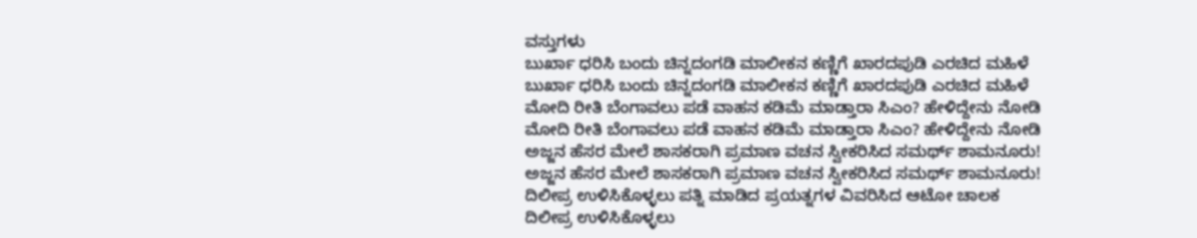ವಸ್ತುಗಳು
ಬುರ್ಖಾ ಧರಿಸಿ ಬಂದು ಚಿನ್ನದಂಗಡಿ ಮಾಲೀಕನ ಕಣ್ಣಿಗೆ ಖಾರದಪುಡಿ ಎರಚಿದ ಮಹಿಳೆ
ಬುರ್ಖಾ ಧರಿಸಿ ಬಂದು ಚಿನ್ನದಂಗಡಿ ಮಾಲೀಕನ ಕಣ್ಣಿಗೆ ಖಾರದಪುಡಿ ಎರಚಿದ ಮಹಿಳೆ
ಮೋದಿ ರೀತಿ ಬೆಂಗಾವಲು ಪಡೆ ವಾಹನ ಕಡಿಮೆ ಮಾಡ್ತಾರಾ ಸಿಎಂ? ಹೇಳಿದ್ದೇನು ನೋಡಿ
ಮೋದಿ ರೀತಿ ಬೆಂಗಾವಲು ಪಡೆ ವಾಹನ ಕಡಿಮೆ ಮಾಡ್ತಾರಾ ಸಿಎಂ? ಹೇಳಿದ್ದೇನು ನೋಡಿ
ಅಜ್ಜನ ಹೆಸರ ಮೇಲೆ ಶಾಸಕರಾಗಿ ಪ್ರಮಾಣ ವಚನ ಸ್ವೀಕರಿಸಿದ ಸಮರ್ಥ್ ಶಾಮನೂರು!
ಅಜ್ಜನ ಹೆಸರ ಮೇಲೆ ಶಾಸಕರಾಗಿ ಪ್ರಮಾಣ ವಚನ ಸ್ವೀಕರಿಸಿದ ಸಮರ್ಥ್ ಶಾಮನೂರು!
ದಿಲೀಪ್ರ ಉಳಿಸಿಕೊಳ್ಳಲು ಪತ್ನಿ ಮಾಡಿದ ಪ್ರಯತ್ನಗಳ ವಿವರಿಸಿದ ಆಟೋ ಚಾಲಕ
ದಿಲೀಪ್ರ ಉಳಿಸಿಕೊಳ್ಳಲು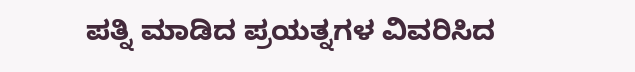ಪತ್ನಿ ಮಾಡಿದ ಪ್ರಯತ್ನಗಳ ವಿವರಿಸಿದ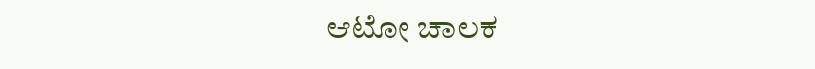ಆಟೋ ಚಾಲಕ